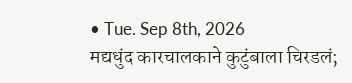• Tue. Sep 8th, 2026
मद्यधुंद कारचालकाने कुटुंबाला चिरडलं;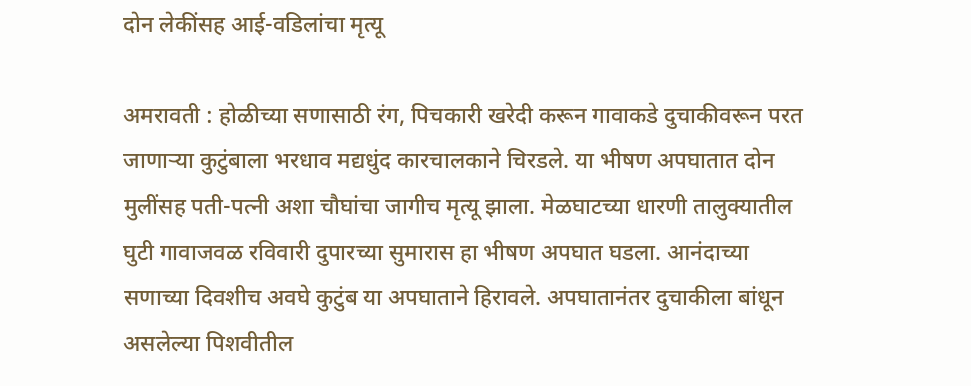दोन लेकींसह आई-वडिलांचा मृत्यू

अमरावती : होळीच्या सणासाठी रंग, पिचकारी खरेदी करून गावाकडे दुचाकीवरून परत जाणाऱ्या कुटुंबाला भरधाव मद्यधुंद कारचालकाने चिरडले. या भीषण अपघातात दोन मुलींसह पती-पत्नी अशा चौघांचा जागीच मृत्यू झाला. मेळघाटच्या धारणी तालुक्यातील घुटी गावाजवळ रविवारी दुपारच्या सुमारास हा भीषण अपघात घडला. आनंदाच्या सणाच्या दिवशीच अवघे कुटुंब या अपघाताने हिरावले. अपघातानंतर दुचाकीला बांधून असलेल्या पिशवीतील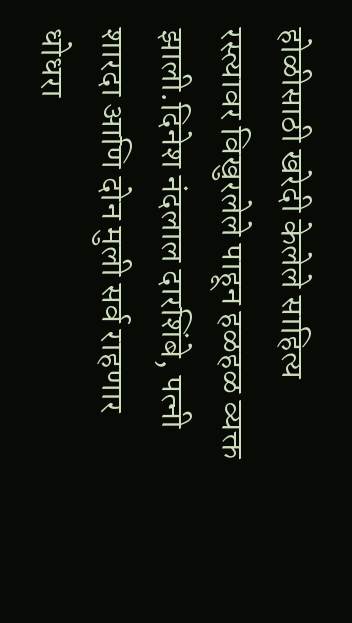होळीसाठी खरेदी केलेले साहित्य रस्त्यावर विखुरलेले पाहून हळहळ व्यक्त झाली.दिनेश नंदलाल दारशिंबे, पत्नी शारदा आणि दोन मुली सर्व राहणार धोधरा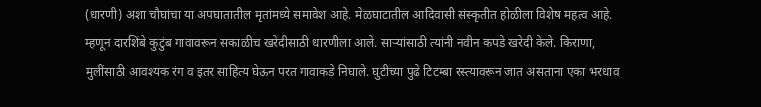(धारणी) अशा चौघांचा या अपघातातील मृतांमध्ये समावेश आहे. मेळघाटातील आदिवासी संस्कृतीत होळीला विशेष महत्व आहे. म्हणून दारशिंबे कुटुंब गावावरून सकाळीच खरेदीसाठी धारणीला आले. साऱ्यांसाठी त्यांनी नवीन कपडे खरेदी केले. किराणा, मुलींसाठी आवश्यक रंग व इतर साहित्य घेऊन परत गावाकडे निघाले. घुटीच्या पुढे टिटम्बा रस्त्यावरून जात असताना एका भरधाव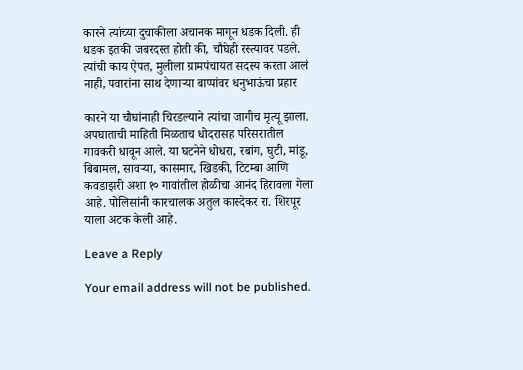कारने त्यांच्या दुचाकीला अचानक मागून धडक दिली. ही धडक इतकी जबरदस्त होती की, चौघेही रस्त्यावर पडले.
त्यांची काय ऐपत, मुलीला ग्रामपंचायत सदस्य करता आलं नाही, पवारांना साथ देणाऱ्या बाप्पांवर धनुभाऊंचा प्रहार

कारने या चौघांनाही चिरडल्याने त्यांचा जागीच मृत्यू झाला. अपघाताची माहिती मिळताच धोदरासह परिसरातील गावकरी धावून आले. या घटनेने धोधरा, रबांग, घुटी, मांडू, बिबामल, सावऱ्या, कासमार, खिडकी, टिटम्बा आणि कवडाझरी अशा १० गावांतील होळीचा आनंद हिरावला गेला आहे. पोलिसांनी कारचालक अतुल कास्देकर रा. शिरपूर याला अटक केली आहे.

Leave a Reply

Your email address will not be published.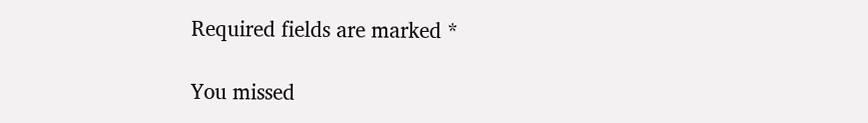Required fields are marked *

You missed